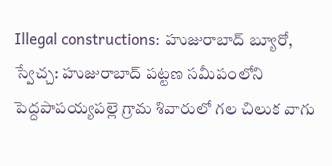Illegal constructions: హుజురాబాద్ బ్యూరో, స్వేచ్చ: హుజురాబాద్ పట్టణ సమీపంలోని పెద్దపాపయ్యపల్లె గ్రామ శివారులో గల చిలుక వాగు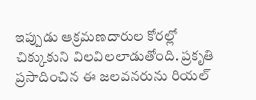ఇప్పుడు ఆక్రమణదారుల కోరల్లో చిక్కుకుని విలవిలలాడుతోంది. ప్రకృతి ప్రసాదించిన ఈ జలవనరును రియల్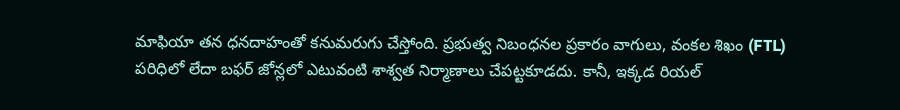మాఫియా తన ధనదాహంతో కనుమరుగు చేస్తోంది. ప్రభుత్వ నిబంధనల ప్రకారం వాగులు, వంకల శిఖం (FTL) పరిధిలో లేదా బఫర్ జోన్లలో ఎటువంటి శాశ్వత నిర్మాణాలు చేపట్టకూడదు. కానీ, ఇక్కడ రియల్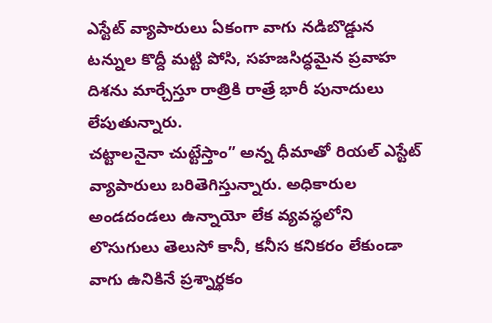ఎస్టేట్ వ్యాపారులు ఏకంగా వాగు నడిబొడ్డున టన్నుల కొద్దీ మట్టి పోసి, సహజసిద్ధమైన ప్రవాహ దిశను మార్చేస్తూ రాత్రికి రాత్రే భారీ పునాదులు లేపుతున్నారు.
చట్టాలనైనా చుట్టేస్తాం” అన్న ధీమాతో రియల్ ఎస్టేట్ వ్యాపారులు బరితెగిస్తున్నారు. అధికారుల అండదండలు ఉన్నాయో లేక వ్యవస్థలోని లొసుగులు తెలుసో కానీ, కనీస కనికరం లేకుండా వాగు ఉనికినే ప్రశ్నార్థకం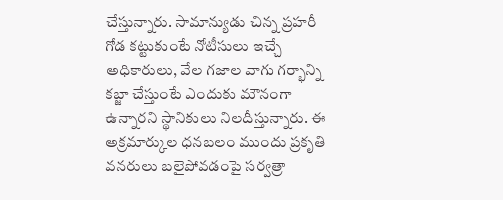చేస్తున్నారు. సామాన్యుడు చిన్న ప్రహరీ గోడ కట్టుకుంటే నోటీసులు ఇచ్చే అధికారులు, వేల గజాల వాగు గర్భాన్ని కబ్జా చేస్తుంటే ఎందుకు మౌనంగా ఉన్నారని స్థానికులు నిలదీస్తున్నారు. ఈ అక్రమార్కుల ధనబలం ముందు ప్రకృతి వనరులు బలైపోవడంపై సర్వత్రా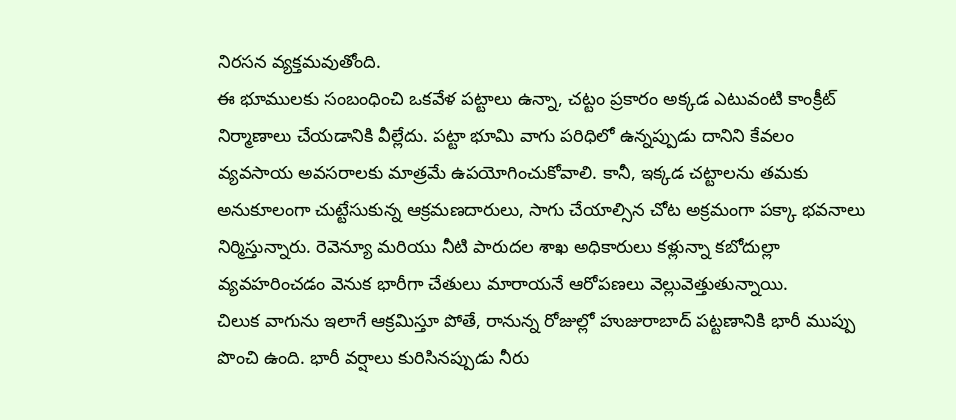నిరసన వ్యక్తమవుతోంది.
ఈ భూములకు సంబంధించి ఒకవేళ పట్టాలు ఉన్నా, చట్టం ప్రకారం అక్కడ ఎటువంటి కాంక్రీట్ నిర్మాణాలు చేయడానికి వీల్లేదు. పట్టా భూమి వాగు పరిధిలో ఉన్నప్పుడు దానిని కేవలం వ్యవసాయ అవసరాలకు మాత్రమే ఉపయోగించుకోవాలి. కానీ, ఇక్కడ చట్టాలను తమకు అనుకూలంగా చుట్టేసుకున్న ఆక్రమణదారులు, సాగు చేయాల్సిన చోట అక్రమంగా పక్కా భవనాలు నిర్మిస్తున్నారు. రెవెన్యూ మరియు నీటి పారుదల శాఖ అధికారులు కళ్లున్నా కబోదుల్లా వ్యవహరించడం వెనుక భారీగా చేతులు మారాయనే ఆరోపణలు వెల్లువెత్తుతున్నాయి.
చిలుక వాగును ఇలాగే ఆక్రమిస్తూ పోతే, రానున్న రోజుల్లో హుజురాబాద్ పట్టణానికి భారీ ముప్పు పొంచి ఉంది. భారీ వర్షాలు కురిసినప్పుడు నీరు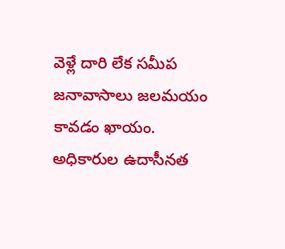వెళ్లే దారి లేక సమీప జనావాసాలు జలమయం కావడం ఖాయం. అధికారుల ఉదాసీనత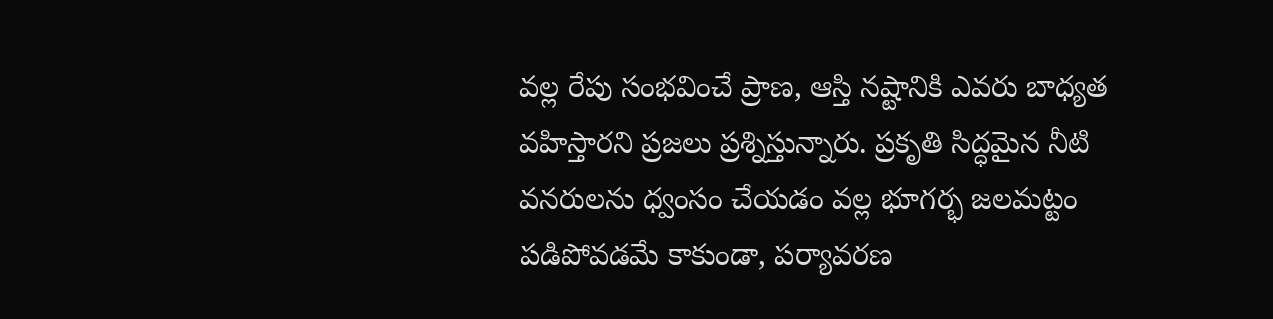వల్ల రేపు సంభవించే ప్రాణ, ఆస్తి నష్టానికి ఎవరు బాధ్యత వహిస్తారని ప్రజలు ప్రశ్నిస్తున్నారు. ప్రకృతి సిద్ధమైన నీటి వనరులను ధ్వంసం చేయడం వల్ల భూగర్భ జలమట్టం పడిపోవడమే కాకుండా, పర్యావరణ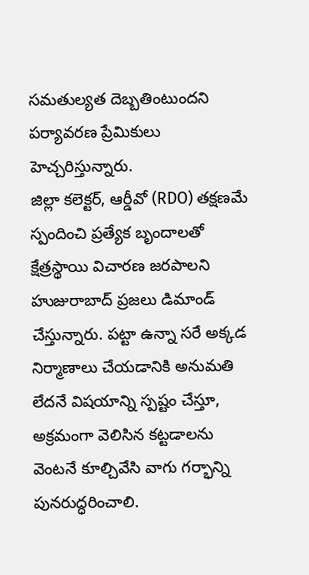సమతుల్యత దెబ్బతింటుందని పర్యావరణ ప్రేమికులు హెచ్చరిస్తున్నారు.
జిల్లా కలెక్టర్, ఆర్డీవో (RDO) తక్షణమే స్పందించి ప్రత్యేక బృందాలతో క్షేత్రస్థాయి విచారణ జరపాలని హుజురాబాద్ ప్రజలు డిమాండ్ చేస్తున్నారు. పట్టా ఉన్నా సరే అక్కడ నిర్మాణాలు చేయడానికి అనుమతి లేదనే విషయాన్ని స్పష్టం చేస్తూ, అక్రమంగా వెలిసిన కట్టడాలను వెంటనే కూల్చివేసి వాగు గర్భాన్ని పునరుద్ధరించాలి.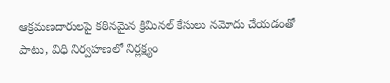ఆక్రమణదారులపై కఠినమైన క్రిమినల్ కేసులు నమోదు చేయడంతో పాటు, విధి నిర్వహణలో నిర్లక్ష్యం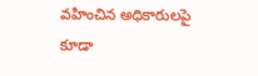వహించిన అధికారులపై కూడా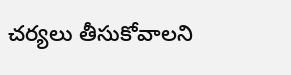చర్యలు తీసుకోవాలని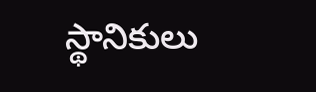స్థానికులు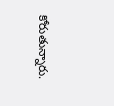కోరుతున్నారు.